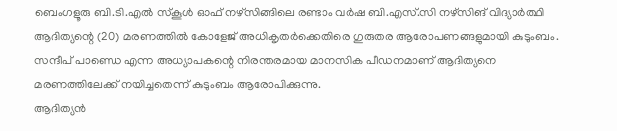ബെംഗളൂരു ബി.ടി.എൽ സ്കൂൾ ഓഫ് നഴ്സിങ്ങിലെ രണ്ടാം വർഷ ബി.എസ്.സി നഴ്സിങ് വിദ്യാർത്ഥി ആദിത്യന്റെ (20) മരണത്തിൽ കോളേജ് അധികൃതർക്കെതിരെ ഗുരുതര ആരോപണങ്ങളുമായി കുടുംബം. സന്ദീപ് പാണ്ഡെ എന്ന അധ്യാപകന്റെ നിരന്തരമായ മാനസിക പീഡനമാണ് ആദിത്യനെ മരണത്തിലേക്ക് നയിച്ചതെന്ന് കുടുംബം ആരോപിക്കുന്നു.
ആദിത്യൻ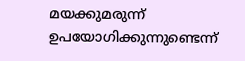മയക്കുമരുന്ന് ഉപയോഗിക്കുന്നുണ്ടെന്ന്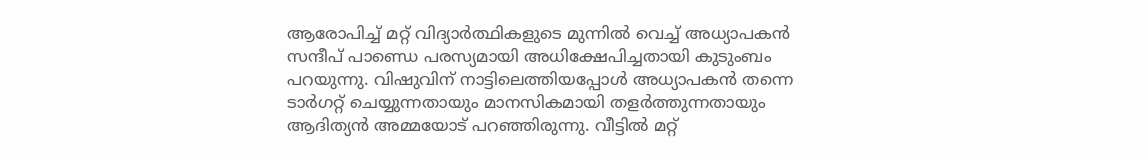ആരോപിച്ച് മറ്റ് വിദ്യാർത്ഥികളുടെ മുന്നിൽ വെച്ച് അധ്യാപകൻ സന്ദീപ് പാണ്ഡെ പരസ്യമായി അധിക്ഷേപിച്ചതായി കുടുംബം പറയുന്നു. വിഷുവിന് നാട്ടിലെത്തിയപ്പോൾ അധ്യാപകൻ തന്നെ ടാർഗറ്റ് ചെയ്യുന്നതായും മാനസികമായി തളർത്തുന്നതായും ആദിത്യൻ അമ്മയോട് പറഞ്ഞിരുന്നു. വീട്ടിൽ മറ്റ്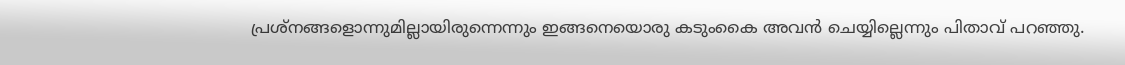പ്രശ്നങ്ങളൊന്നുമില്ലായിരുന്നെന്നും ഇങ്ങനെയൊരു കടുംകൈ അവൻ ചെയ്യില്ലെന്നും പിതാവ് പറഞ്ഞു.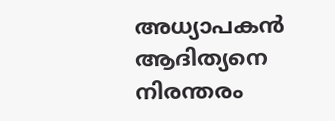അധ്യാപകൻ ആദിത്യനെ നിരന്തരം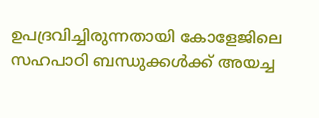ഉപദ്രവിച്ചിരുന്നതായി കോളേജിലെ സഹപാഠി ബന്ധുക്കൾക്ക് അയച്ച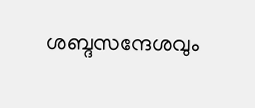ശബ്ദസന്ദേശവും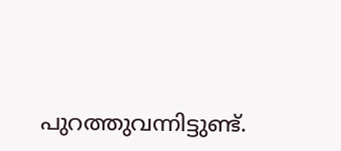പുറത്തുവന്നിട്ടുണ്ട്.